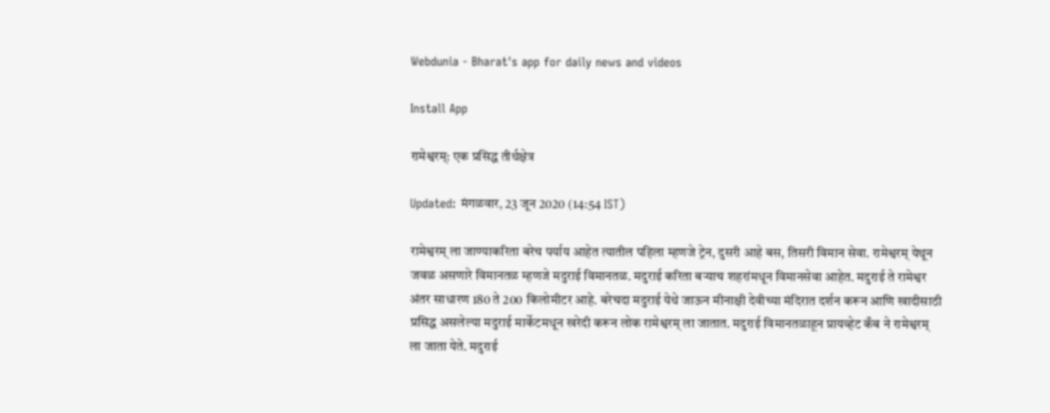Webdunia - Bharat's app for daily news and videos

Install App

रामेश्वरम्: एक प्रसिद्ध तीर्थक्षेत्र

Updated: मंगळवार, 23 जून 2020 (14:54 IST)

रामेश्वरम् ला जाण्याकरिता बरेच पर्याय आहेत त्यातील पहिला म्हणजे ट्रेन, दुसरी आहे बस, तिसरी विमान सेवा. रामेश्वरम् येथून जवळ असणारे विमानतळ म्हणजे मदुराई विमानतळ. मदुराई करिता बऱ्याच शहरांमधून विमानसेवा आहेत. मदुराई ते रामेश्वर अंतर साधारण 180 ते 200 किलोमीटर आहे. बरेचदा मदुराई येथे जाऊन मीनाक्षी देवीच्या मंदिरात दर्शन करून आणि खादीसाठी प्रसिद्ध असलेल्या मदुराई मार्केटमधून खरेदी करून लोक रामेश्वरम् ला जातात. मदुराई विमानतळाहून प्रायव्हेट कँब ने रामेश्वरम् ला जाता येते. मदुराई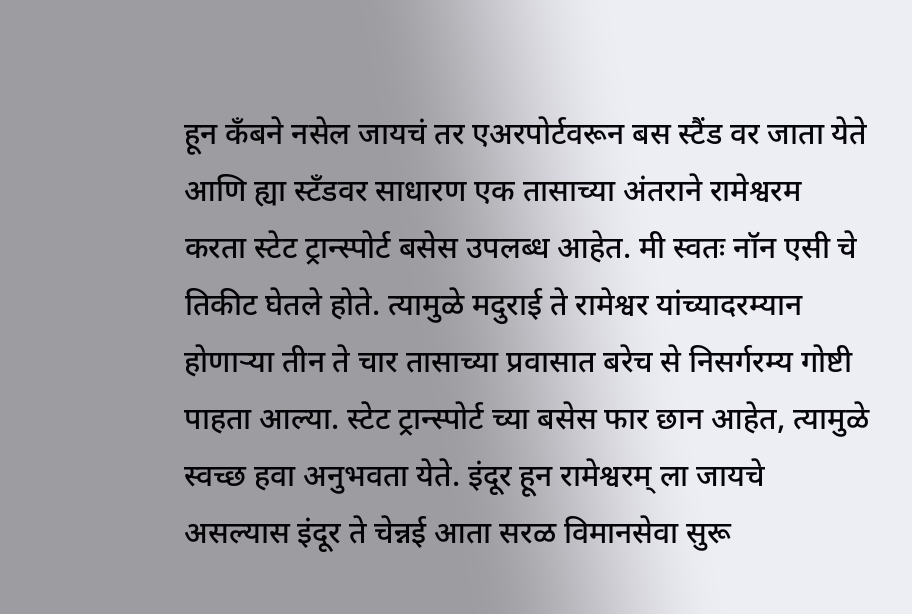हून कँबने नसेल जायचं तर एअरपोर्टवरून बस स्टैंड वर जाता येते आणि ह्या स्टॅंडवर साधारण एक तासाच्या अंतराने रामेश्वरम करता स्टेट ट्रान्स्पोर्ट बसेस उपलब्ध आहेत. मी स्वतः नॉन एसी चे तिकीट घेतले होते. त्यामुळे मदुराई ते रामेश्वर यांच्यादरम्यान होणाऱ्या तीन ते चार तासाच्या प्रवासात बरेच से निसर्गरम्य गोष्टी पाहता आल्या. स्टेट ट्रान्स्पोर्ट च्या बसेस फार छान आहेत, त्यामुळे स्वच्छ हवा अनुभवता येते. इंदूर हून रामेश्वरम् ला जायचे असल्यास इंदूर ते चेन्नई आता सरळ विमानसेवा सुरू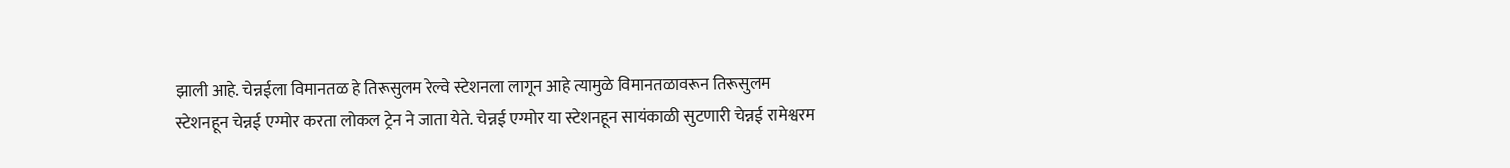झाली आहे. चेन्नईला विमानतळ हे तिरूसुलम रेल्वे स्टेशनला लागून आहे त्यामुळे विमानतळावरून तिरूसुलम स्टेशनहून चेन्नई एग्मोर करता लोकल ट्रेन ने जाता येते. चेन्नई एग्मोर या स्टेशनहून सायंकाळी सुटणारी चेन्नई रामेश्वरम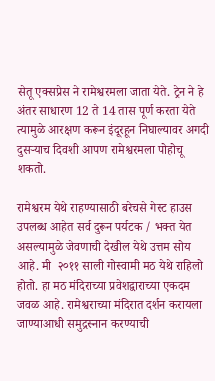सेतू एक्सप्रेस ने रामेश्वरमला जाता येते. ट्रेन ने हे अंतर साधारण 12 ते 14 तास पूर्ण करता येते त्यामुळे आरक्षण करून इंदूरहून निघाल्यावर अगदी दुसऱ्याच दिवशी आपण रामेश्वरमला पोहोचू शकतो.

रामेश्वरम येथे राहण्यासाठी बरेचसे गेस्ट हाउस उपलब्ध आहेत सर्व दुरून पर्यटक / भक्त येत असल्यामुळे जेवणाची देखील येथे उत्तम सोय आहे. मी  २०११ साली गोस्वामी मठ येथे राहिलो होतो. हा मठ मंदिराच्या प्रवेशद्वाराच्या एकदम जवळ आहे. रामेश्वराच्या मंदिरात दर्शन करायला जाण्याआधी समुद्रस्नान करण्याची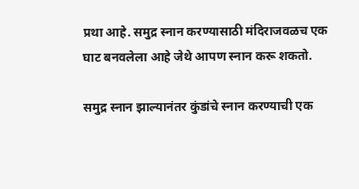प्रथा आहे. समुद्र स्नान करण्यासाठी मंदिराजवळच एक घाट बनवलेला आहे जेथे आपण स्नान करू शकतो.

समुद्र स्नान झाल्यानंतर कुंडांचे स्नान करण्याची एक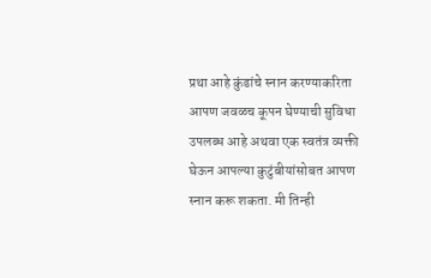प्रथा आहे कुंडांचे स्नान करण्याकरिता आपण जवळच कूपन घेण्याची सुविधा उपलब्ध आहे अथवा एक स्वतंत्र व्यक्ती घेऊन आपल्या कुटुंबीयांसोबत आपण स्नान करू शकता. मी तिन्ही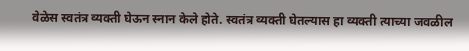वेळेस स्वतंत्र व्यक्ती घेऊन स्नान केले होते. स्वतंत्र व्यक्ती घेतल्यास हा व्यक्ती त्याच्या जवळील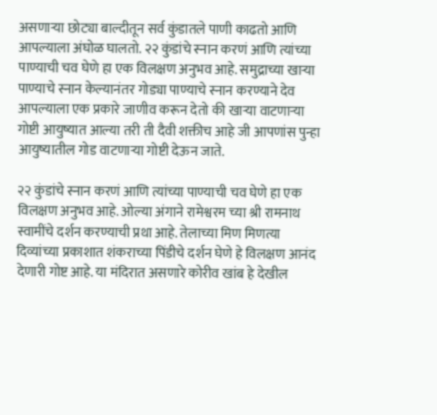असणाऱ्या छोट्या बाल्दीतून सर्व कुंडातले पाणी काढतो आणि आपल्याला अंघोळ घालतो. २२ कुंडांचे स्नान करणं आणि त्यांच्या पाण्याची चव घेणे हा एक विलक्षण अनुभव आहे. समुद्राच्या खाऱ्या पाण्याचे स्नान केल्यानंतर गोड्या पाण्याचे स्नान करण्याने देव आपल्याला एक प्रकारे जाणीव करून देतो की खाऱ्या वाटणाऱ्या गोष्टी आयुष्यात आल्या तरी ती दैवी शक्तीच आहे जी आपणांस पुन्हा आयुष्यातील गोड वाटणाऱ्या गोष्टी देऊन जाते.

२२ कुंडांचे स्नान करणं आणि त्यांच्या पाण्याची चव घेणे हा एक विलक्षण अनुभव आहे. ओल्या अंगाने रामेश्वरम च्या श्री रामनाथ स्वामींचे दर्शन करण्याची प्रथा आहे. तेलाच्या मिण मिणत्या दिव्यांच्या प्रकाशात शंकराच्या पिंडीचे दर्शन घेणे हे विलक्षण आनंद देणारी गोष्ट आहे. या मंदिरात असणारे कोरीव खांब हे देखील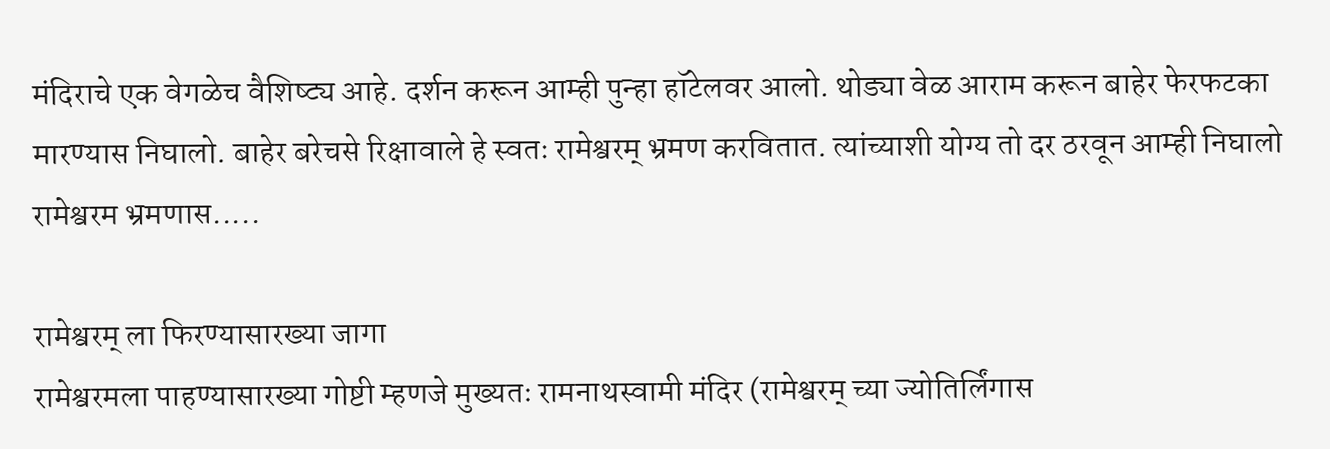मंदिराचे एक वेगळेच वैशिष्ट्य आहे. दर्शन करून आम्ही पुन्हा हॉटेलवर आलो. थोड्या वेळ आराम करून बाहेर फेरफटका मारण्यास निघालो. बाहेर बरेचसे रिक्षावाले हे स्वतः रामेश्वरम् भ्रमण करवितात. त्यांच्याशी योग्य तो दर ठरवून आम्ही निघालो रामेश्वरम भ्रमणास.....

रामेश्वरम् ला फिरण्यासारख्या जागा
रामेश्वरमला पाहण्यासारख्या गोष्टी म्हणजे मुख्यतः रामनाथस्वामी मंदिर (रामेश्वरम् च्या ज्योतिर्लिंगास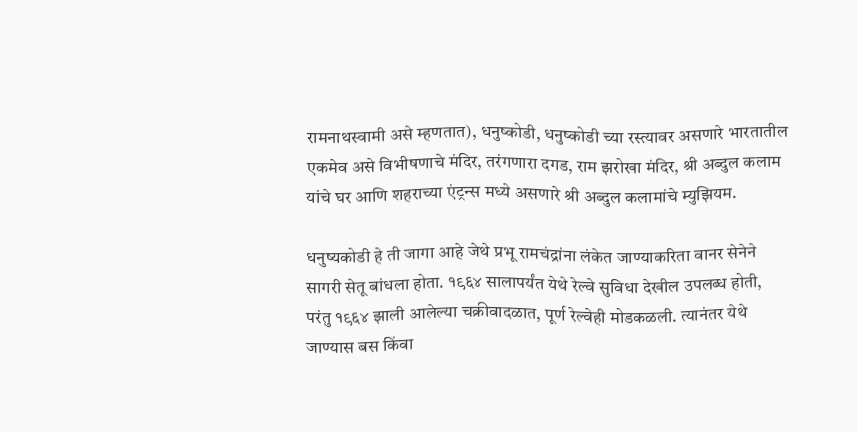रामनाथस्वामी असे म्हणतात), धनुष्कोडी, धनुष्कोडी च्या रस्त्यावर असणारे भारतातील एकमेव असे विभीषणाचे मंदिर, तरंगणारा दगड, राम झरोखा मंदिर, श्री अब्दुल कलाम यांचे घर आणि शहराच्या एंट्रन्स मध्ये असणारे श्री अब्दुल कलामांचे म्युझियम.

धनुष्यकोडी हे ती जागा आहे जेथे प्रभू रामचंद्रांना लंकेत जाण्याकरिता वानर सेनेने सागरी सेतू बांधला होता. १९६४ सालापर्यंत येथे रेल्वे सुविधा देखील उपलब्ध होती, परंतु १९६४ झाली आलेल्या चक्रीवादळात, पूर्ण रेल्वेही मोडकळली. त्यानंतर येथे जाण्यास बस किंवा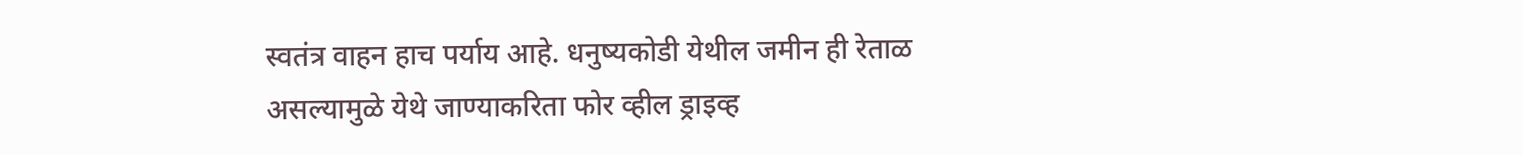स्वतंत्र वाहन हाच पर्याय आहे. धनुष्यकोडी येथील जमीन ही रेताळ असल्यामुळे येथे जाण्याकरिता फोर व्हील ड्राइव्ह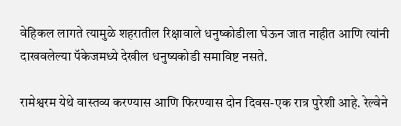वेहिकल लागते त्यामुळे शहरातील रिक्षावाले धनुष्कोडीला घेऊन जात नाहीत आणि त्यांनी दाखवलेल्या पॅकेजमध्ये देखील धनुष्यकोडी समाविष्ट नसते.

रामेश्वरम येथे वास्तव्य करण्यास आणि फिरण्यास दोन दिवस-एक रात्र पुरेशी आहे. रेल्वेने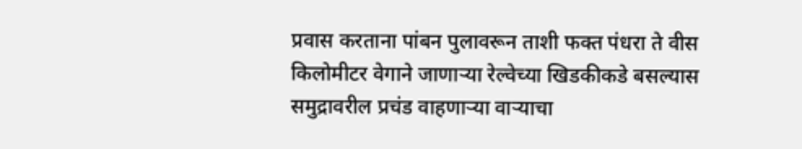प्रवास करताना पांबन पुलावरून ताशी फक्त पंधरा ते वीस किलोमीटर वेगाने जाणाऱ्या रेल्वेच्या खिडकीकडे बसल्यास समुद्रावरील प्रचंड वाहणाऱ्या वाऱ्याचा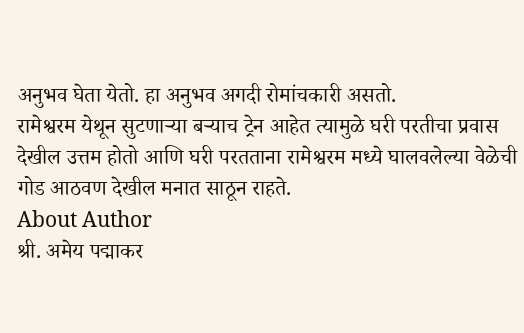अनुभव घेता येतो. हा अनुभव अगदी रोमांचकारी असतो.
रामेश्वरम येथून सुटणाऱ्या बऱ्याच ट्रेन आहेत त्यामुळे घरी परतीचा प्रवास देखील उत्तम होतो आणि घरी परतताना रामेश्वरम मध्ये घालवलेल्या वेळेची गोड आठवण देखील मनात साठून राहते.
About Author
श्री. अमेय पद्माकर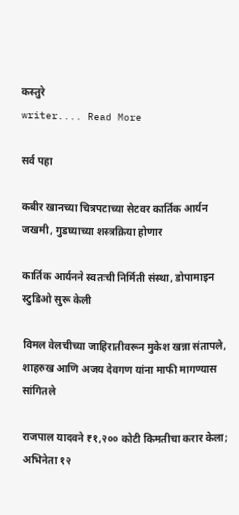कस्तुरे
writer.... Read More

सर्व पहा

कबीर खानच्या चित्रपटाच्या सेटवर कार्तिक आर्यन जखमी, गुडघ्याच्या शस्त्रक्रिया होणार

कार्तिक आर्यनने स्वतःची निर्मिती संस्था, डोपामाइन स्टुडिओ सुरू केली

विमल वेलचीच्या जाहिरातीवरून मुकेश खन्ना संतापले, शाहरुख आणि अजय देवगण यांना माफी मागण्यास सांगितले

राजपाल यादवने ₹१,२०० कोटी किमतीचा करार केला; अभिनेता १२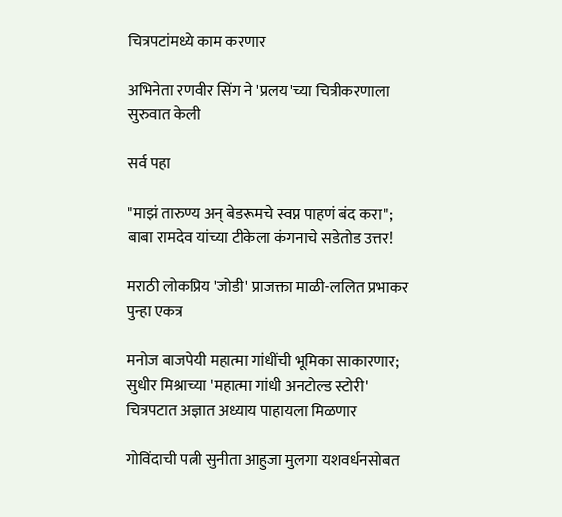चित्रपटांमध्ये काम करणार

अभिनेता रणवीर सिंग ने 'प्रलय'च्या चित्रीकरणाला सुरुवात केली

सर्व पहा

"माझं तारुण्य अन् बेडरूमचे स्वप्न पाहणं बंद करा"; बाबा रामदेव यांच्या टीकेला कंगनाचे सडेतोड उत्तर!

मराठी लोकप्रिय 'जोडी' प्राजक्ता माळी-ललित प्रभाकर पुन्हा एकत्र

मनोज बाजपेयी महात्मा गांधींची भूमिका साकारणार; सुधीर मिश्राच्या 'महात्मा गांधी अनटोल्ड स्टोरी' चित्रपटात अज्ञात अध्याय पाहायला मिळणार

गोविंदाची पत्नी सुनीता आहुजा मुलगा यशवर्धनसोबत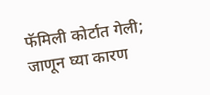फॅमिली कोर्टात गेली; जाणून घ्या कारण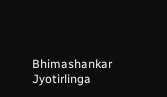Bhimashankar Jyotirlinga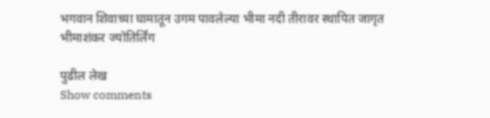भगवान शिवाच्या घामातून उगम पावलेल्या भीमा नदी तीरावर स्थापित जागृत भीमाशंकर ज्योतिर्लिंग

पुढील लेख
Show comments